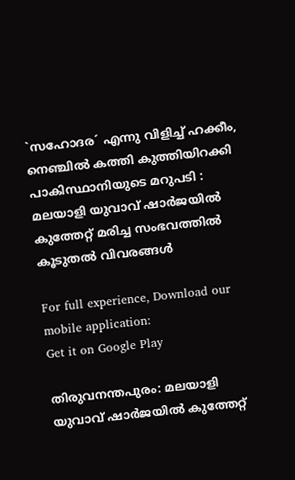`സഹോദര´ എന്നു വിളിച്ച് ഹക്കീം, നെഞ്ചിൽ കത്തി കുത്തിയിറക്കി പാകിസ്ഥാനിയുടെ മറുപടി : മലയാളി യുവാവ് ഷാർജയിൽ കുത്തേറ്റ് മരിച്ച സംഭവത്തിൽ കൂടുതൽ വിവരങ്ങൾ

For full experience, Download our mobile application:
Get it on Google Play

തിരുവനന്തപുരം: മലയാളി യുവാവ് ഷാർജയിൽ കുത്തേറ്റ്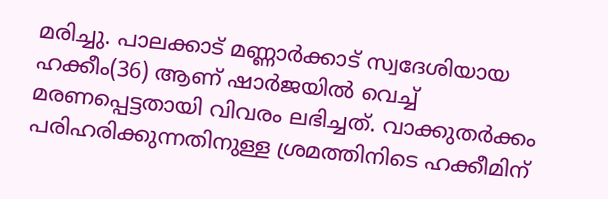മരിച്ചു. പാലക്കാട് മണ്ണാർക്കാട് സ്വദേശിയായ ഹക്കീം(36) ആണ് ഷാർജയിൽ വെച്ച് മരണപ്പെട്ടതായി വിവരം ലഭിച്ചത്. വാക്കുതർക്കം പരിഹരിക്കുന്നതിനുള്ള ശ്രമത്തിനിടെ ഹക്കീമിന്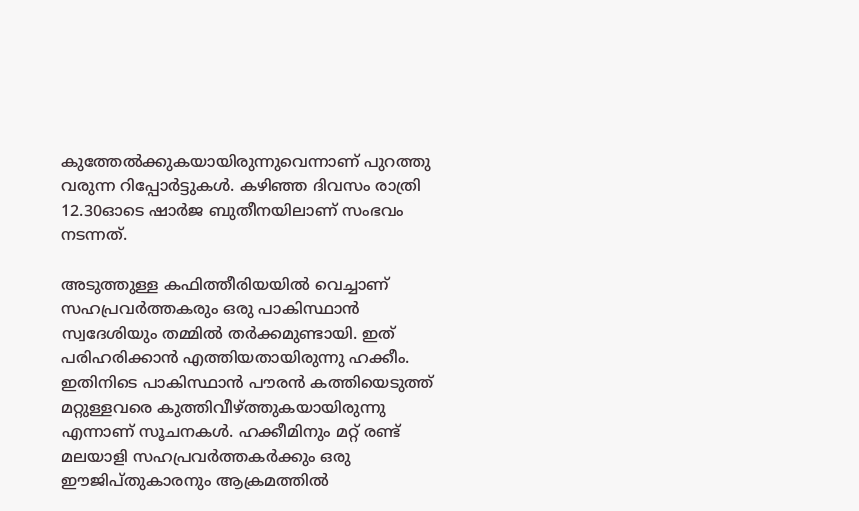കുത്തേൽക്കുകയായിരുന്നുവെന്നാണ് പുറത്തു വരുന്ന റിപ്പോർട്ടുകൾ. കഴിഞ്ഞ ദിവസം രാത്രി 12.30ഓടെ ഷാർജ ബുതീനയിലാണ് സംഭവം നടന്നത്.

അടുത്തുള്ള കഫിത്തീരിയയിൽ വെച്ചാണ്  സഹപ്രവർത്തകരും ഒരു പാകിസ്ഥാൻ സ്വദേശിയും തമ്മിൽ തർക്കമുണ്ടായി. ഇത് പരിഹരിക്കാൻ എത്തിയതായിരുന്നു ഹക്കീം. ഇതിനിടെ പാകിസ്ഥാൻ പൗരൻ കത്തിയെടുത്ത് മറ്റുള്ളവരെ കുത്തിവീഴ്‌ത്തുകയായിരുന്നു എന്നാണ് സൂചനകൾ. ഹക്കീമിനും മറ്റ് രണ്ട് മലയാളി സഹപ്രവർത്തകർക്കും ഒരു ഈജിപ്തുകാരനും ആക്രമത്തിൽ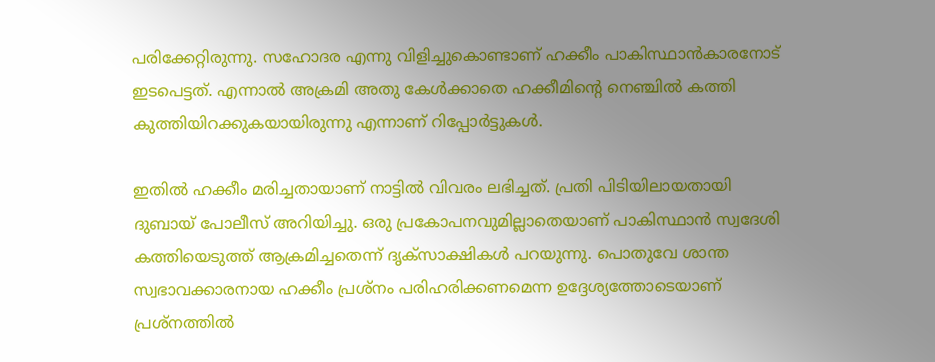പരിക്കേറ്റിരുന്നു. സഹോദര എന്നു വിളിച്ചുകൊണ്ടാണ് ഹക്കീം പാകിസ്ഥാൻകാരനോട് ഇടപെട്ടത്. എന്നാൽ അക്രമി അതു കേൾക്കാതെ ഹക്കീമിൻ്റെ നെഞ്ചിൽ കത്തി കുത്തിയിറക്കുകയായിരുന്നു എന്നാണ് റിപ്പോർട്ടുകൾ.

ഇതിൽ ഹക്കീം മരിച്ചതായാണ് നാട്ടിൽ വിവരം ലഭിച്ചത്. പ്രതി പിടിയിലായതായി ദുബായ് പോലീസ് അറിയിച്ചു. ഒരു പ്രകോപനവുമില്ലാതെയാണ് പാകിസ്ഥാൻ സ്വദേശി കത്തിയെടുത്ത് ആക്രമിച്ചതെന്ന് ദൃക്സാക്ഷികൾ പറയുന്നു. പൊതുവേ ശാന്ത സ്വഭാവക്കാരനായ ഹക്കീം പ്രശ്നം പരിഹരിക്കണമെന്ന ഉദ്ദേശ്യത്തോടെയാണ് പ്രശ്നത്തിൽ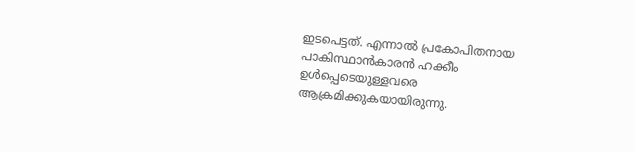ഇടപെട്ടത്. എന്നാൽ പ്രകോപിതനായ പാകിസ്ഥാൻകാരൻ ഹക്കീം ഉൾപ്പെടെയുള്ളവരെ ആക്രമിക്കുകയായിരുന്നു.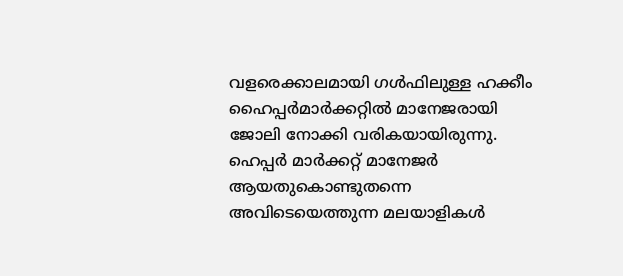വളരെക്കാലമായി ഗൾഫിലുള്ള ഹക്കീം ഹൈപ്പർമാർക്കറ്റിൽ മാനേജരായി ജോലി നോക്കി വരികയായിരുന്നു. ഹെപ്പർ മാർക്കറ്റ് മാനേജർ ആയതുകൊണ്ടുതന്നെ അവിടെയെത്തുന്ന മലയാളികൾ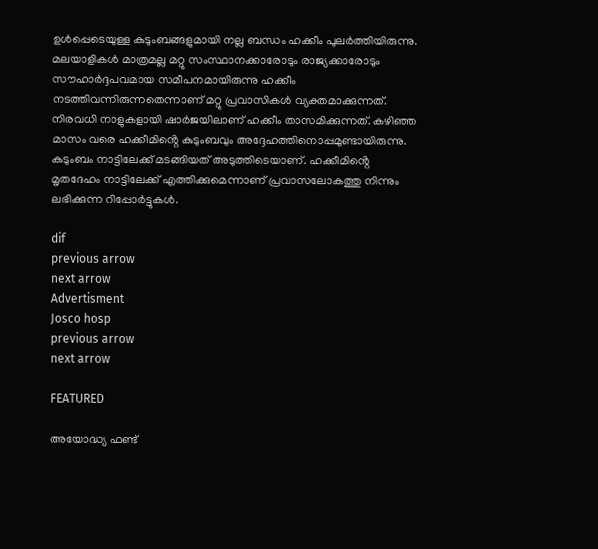ഉൾപ്പെടെയുള്ള കുടുംബങ്ങളുമായി നല്ല ബന്ധം ഹക്കീം പുലർത്തിയിരുന്നു. മലയാളികൾ മാത്രമല്ല മറ്റു സംസ്ഥാനക്കാരോടും രാജ്യക്കാരോടും സൗഹാർദ്ദപവമായ സമീപനമായിരുന്നു ഹക്കീം നടത്തിവന്നിരുന്നതെന്നാണ് മറ്റു പ്രവാസികൾ വ്യക്തമാക്കുന്നത്. നിരവധി നാളുകളായി ഷാർജയിലാണ് ഹക്കീം താസമിക്കുന്നത്. കഴിഞ്ഞ മാസം വരെ ഹക്കീമിൻ്റെ കുടുംബവും അദ്ദേഹത്തിനൊപ്പമുണ്ടായിരുന്നു. കുടുംബം നാട്ടിലേക്ക് മടങ്ങിയത് അടുത്തിടെയാണ്. ഹക്കീമിൻ്റെ മൃതദേഹം നാട്ടിലേക്ക് എത്തിക്കുമെന്നാണ് പ്രവാസലോകത്തു നിന്നും ലഭിക്കുന്ന റിപ്പോർട്ടുകൾ.

dif
previous arrow
next arrow
Advertisment
Josco hosp
previous arrow
next arrow

FEATURED

അയോദ്ധ്യ ഫണ്ട്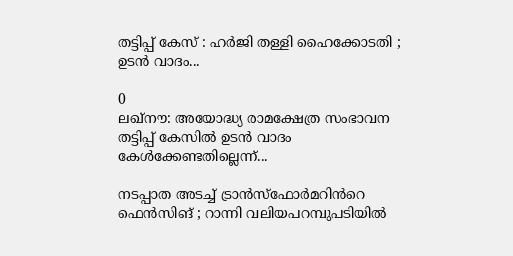തട്ടിപ്പ് കേസ് : ഹർജി തള്ളി ഹൈക്കോടതി ; ഉടൻ വാദം...

0
ലഖ്നൗ: അയോദ്ധ്യ രാമക്ഷേത്ര സംഭാവന തട്ടിപ്പ് കേസില്‍ ഉടന്‍ വാദം കേള്‍ക്കേണ്ടതില്ലെന്ന്...

നടപ്പാത അടച്ച് ട്രാൻസ്ഫോർമറിൻറെ ഫെൻസിങ് ; റാന്നി വലിയപറമ്പുപടിയിൽ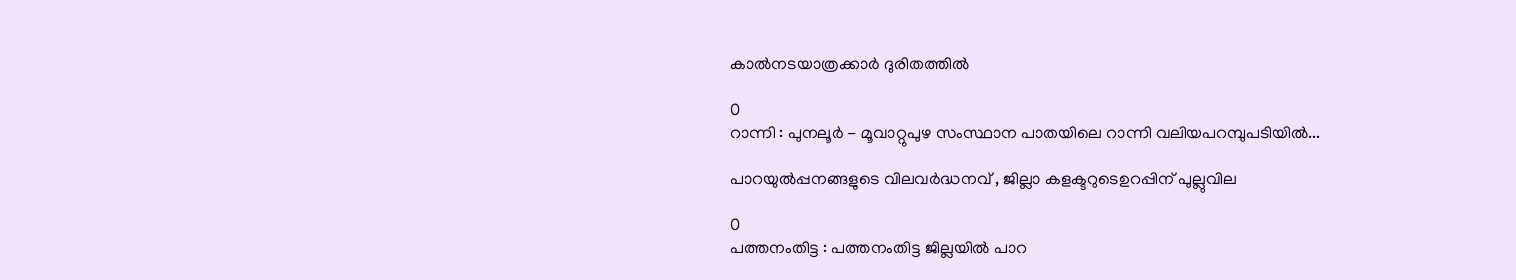കാൽനടയാത്രക്കാർ ദുരിതത്തിൽ

0
റാന്നി : പുനലൂർ - മൂവാറ്റുപുഴ സംസ്ഥാന പാതയിലെ റാന്നി വലിയപറമ്പുപടിയിൽ...

പാറയുൽപ്പനങ്ങളുടെ വിലവർദ്ധനവ് , ജില്ലാ കളക്ടറുടെഉറപ്പിന് പുല്ലുവില

0
പത്തനംതിട്ട : പത്തനംതിട്ട ജില്ലയിൽ പാറ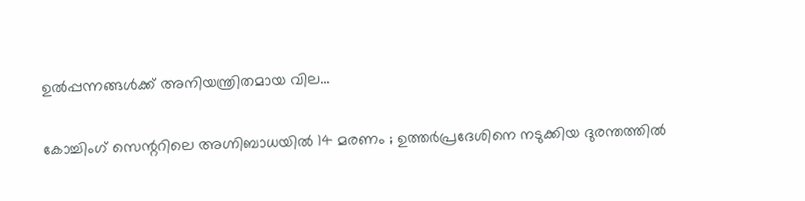ഉൽപ്പന്നങ്ങൾക്ക് അനിയന്ത്രിതമായ വില...

കോച്ചിംഗ് സെന്ററിലെ അഗ്നിബാധയിൽ 14 മരണം ; ഉത്തർപ്രദേശിനെ നടുക്കിയ ദുരന്തത്തിൽ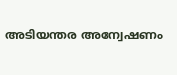അടിയന്തര അന്വേഷണം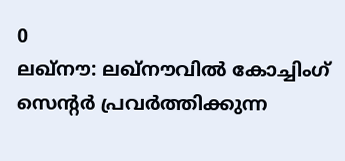0
ലഖ്‌നൗ: ലഖ്‌നൗവില്‍ കോച്ചിംഗ് സെന്റര്‍ പ്രവര്‍ത്തിക്കുന്ന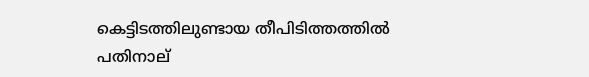കെട്ടിടത്തിലുണ്ടായ തീപിടിത്തത്തില്‍ പതിനാല്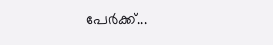പേര്‍ക്ക്...